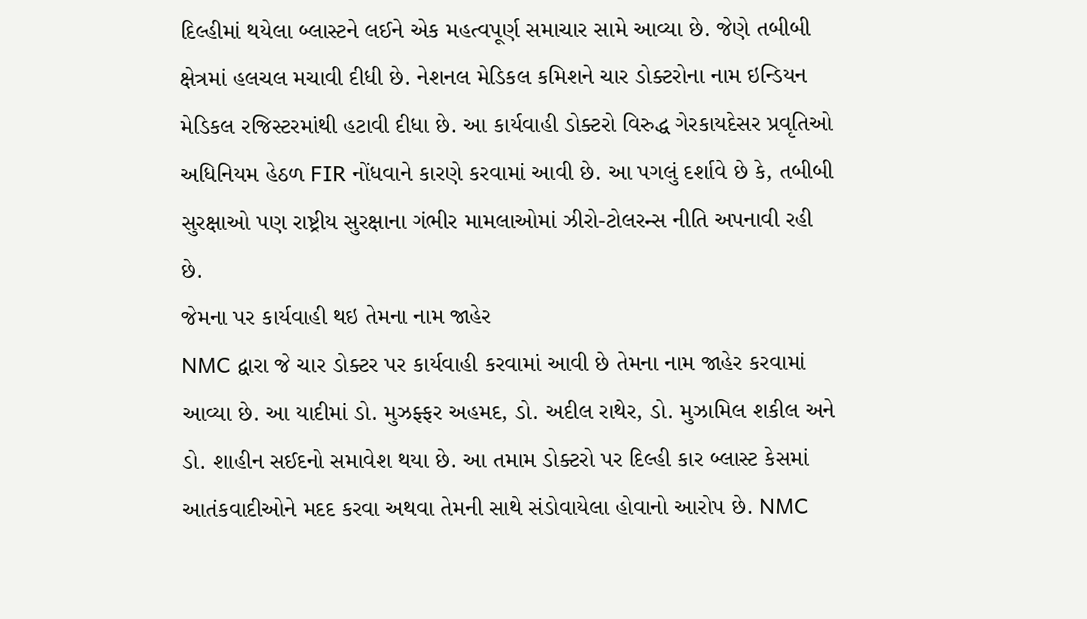દિલ્હીમાં થયેલા બ્લાસ્ટને લઈને એક મહત્વપૂર્ણ સમાચાર સામે આવ્યા છે. જેણે તબીબી ક્ષેત્રમાં હલચલ મચાવી દીધી છે. નેશનલ મેડિકલ કમિશને ચાર ડોક્ટરોના નામ ઇન્ડિયન મેડિકલ રજિસ્ટરમાંથી હટાવી દીધા છે. આ કાર્યવાહી ડોક્ટરો વિરુદ્ધ ગેરકાયદેસર પ્રવૃતિઓ અધિનિયમ હેઠળ FIR નોંધવાને કારણે કરવામાં આવી છે. આ પગલું દર્શાવે છે કે, તબીબી સુરક્ષાઓ પણ રાષ્ટ્રીય સુરક્ષાના ગંભીર મામલાઓમાં ઝીરો-ટોલરન્સ નીતિ અપનાવી રહી છે.
જેમના પર કાર્યવાહી થઇ તેમના નામ જાહેર
NMC દ્વારા જે ચાર ડોક્ટર પર કાર્યવાહી કરવામાં આવી છે તેમના નામ જાહેર કરવામાં આવ્યા છે. આ યાદીમાં ડો. મુઝફ્ફર અહમદ, ડો. અદીલ રાથેર, ડો. મુઝામિલ શકીલ અને ડો. શાહીન સઈદનો સમાવેશ થયા છે. આ તમામ ડોક્ટરો પર દિલ્હી કાર બ્લાસ્ટ કેસમાં આતંકવાદીઓને મદદ કરવા અથવા તેમની સાથે સંડોવાયેલા હોવાનો આરોપ છે. NMC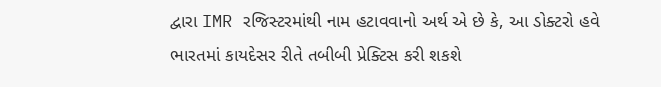દ્વારા IMR રજિસ્ટરમાંથી નામ હટાવવાનો અર્થ એ છે કે, આ ડોક્ટરો હવે ભારતમાં કાયદેસર રીતે તબીબી પ્રેક્ટિસ કરી શકશે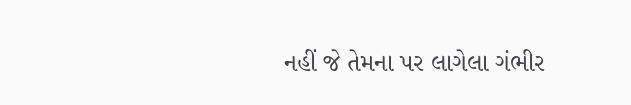નહીં જે તેમના પર લાગેલા ગંભીર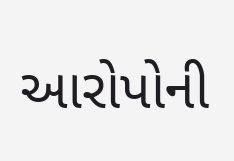આરોપોની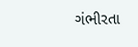ગંભીરતા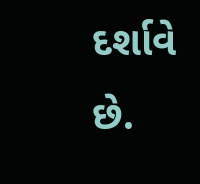દર્શાવે છે.